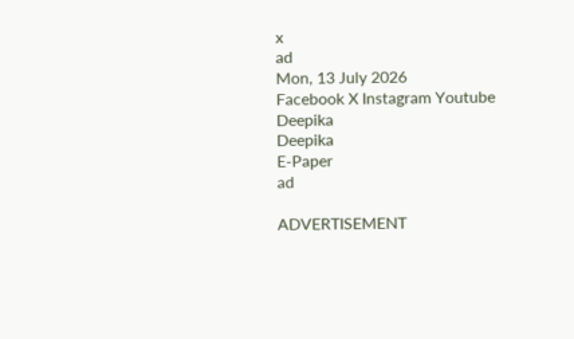x
ad
Mon, 13 July 2026
Facebook X Instagram Youtube
Deepika
Deepika
E-Paper
ad

ADVERTISEMENT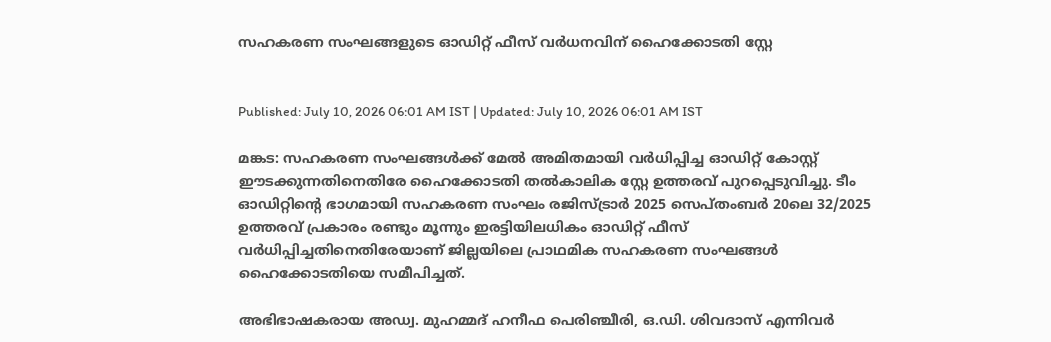സഹകരണ സംഘങ്ങളുടെ ഓഡിറ്റ് ഫീസ് വർധനവിന് ഹൈക്കോടതി സ്റ്റേ


Published: July 10, 2026 06:01 AM IST | Updated: July 10, 2026 06:01 AM IST

മങ്കട: സഹകരണ സംഘങ്ങൾക്ക് മേൽ അമിതമായി വർധിപ്പിച്ച ഓഡിറ്റ് കോസ്റ്റ് ഈടക്കുന്നതിനെതിരേ ഹൈക്കോടതി തൽകാലിക സ്റ്റേ ഉത്തരവ് പുറപ്പെടുവിച്ചു. ടീം ഓഡിറ്റിന്‍റെ ഭാഗമായി സഹകരണ സംഘം രജിസ്ട്രാർ 2025 സെപ്തംബർ 20ലെ 32/2025 ഉത്തരവ് പ്രകാരം രണ്ടും മൂന്നും ഇരട്ടിയിലധികം ഓഡിറ്റ് ഫീസ് വർധിപ്പിച്ചതിനെതിരേയാണ് ജില്ലയിലെ പ്രാഥമിക സഹകരണ സംഘങ്ങൾ ഹൈക്കോടതിയെ സമീപിച്ചത്.

അഭിഭാഷകരായ അഡ്വ. മുഹമ്മദ് ഹനീഫ പെരിഞ്ചീരി, ഒ.ഡി. ശിവദാസ് എന്നിവർ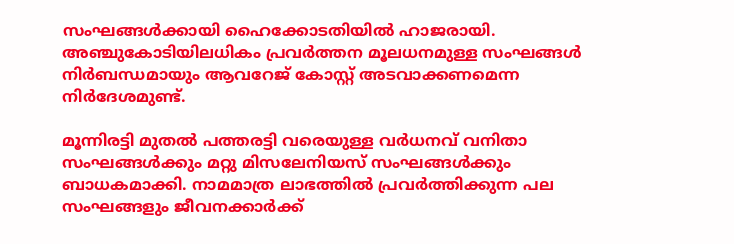സംഘങ്ങൾക്കായി ഹൈക്കോടതിയിൽ ഹാജരായി. അഞ്ചുകോടിയിലധികം പ്രവർത്തന മൂലധനമുള്ള സംഘങ്ങൾ നിർബന്ധമായും ആവറേജ് കോസ്റ്റ് അടവാക്കണമെന്ന നിർദേശമുണ്ട്.

മൂന്നിരട്ടി മുതൽ പത്തരട്ടി വരെയുള്ള വർധനവ് വനിതാ സംഘങ്ങൾക്കും മറ്റു മിസലേനിയസ് സംഘങ്ങൾക്കും ബാധകമാക്കി. നാമമാത്ര ലാഭത്തിൽ പ്രവർത്തിക്കുന്ന പല സംഘങ്ങളും ജീവനക്കാർക്ക്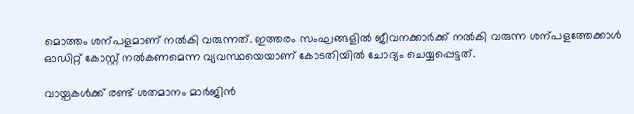മൊത്തം ശന്പളമാണ് നൽകി വരുന്നത്. ഇത്തരം സംഘങ്ങളിൽ ജീവനക്കാർക്ക് നൽകി വരുന്ന ശന്പളത്തേക്കാൾ ഓഡിറ്റ് കോസ്റ്റ് നൽകണമെന്ന വ്യവസ്ഥയെയാണ് കോടതിയിൽ ചോദ്യം ചെയ്യപ്പെട്ടത്.

വായ്പകൾക്ക് രണ്ട് ശതമാനം മാർജിൻ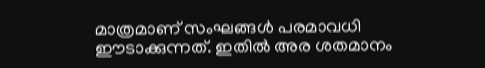മാത്രമാണ് സംഘങ്ങൾ പരമാവധി ഈടാക്കുന്നത്. ഇതിൽ അര ശതമാനം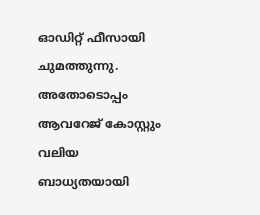ഓഡിറ്റ് ഫീസായി ചുമത്തുന്നു. അതോടൊപ്പം ആവറേജ് കോസ്റ്റും വലിയ ബാധ്യതയായി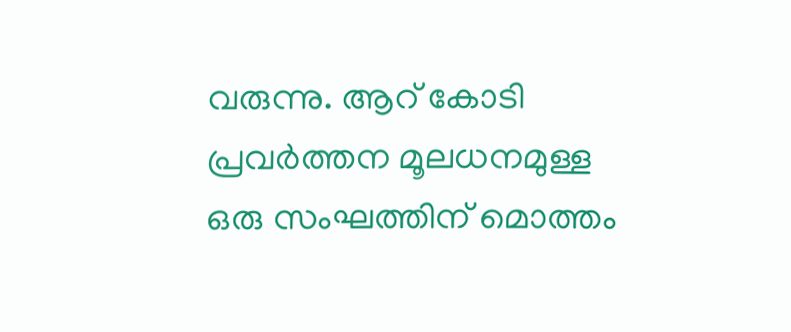വരുന്നു. ആറ് കോടി പ്രവർത്തന മൂലധനമുള്ള ഒരു സംഘത്തിന് മൊത്തം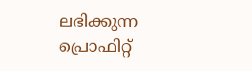ലഭിക്കുന്ന പ്രൊഫിറ്റ്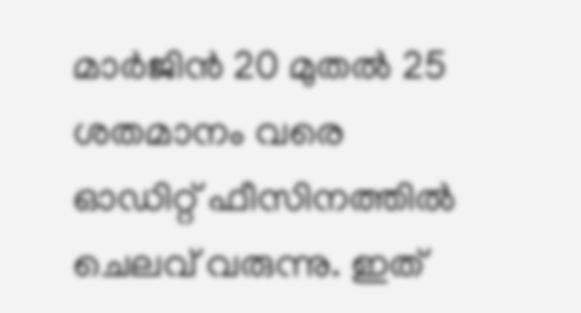മാർജിൻ 20 മുതൽ 25 ശതമാനം വരെ ഓഡിറ്റ് ഫീസിനത്തിൽ ചെലവ് വരുന്നു. ഇത്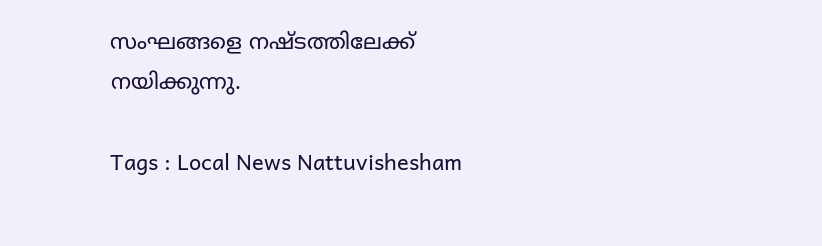സംഘങ്ങളെ നഷ്ടത്തിലേക്ക് നയിക്കുന്നു.

Tags : Local News Nattuvishesham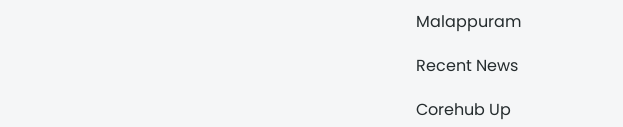Malappuram

Recent News

Corehub Up